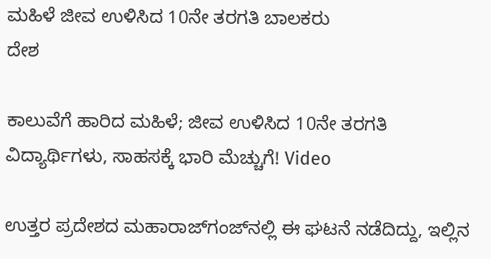ಮಹಿಳೆ ಜೀವ ಉಳಿಸಿದ 10ನೇ ತರಗತಿ ಬಾಲಕರು
ದೇಶ

ಕಾಲುವೆಗೆ ಹಾರಿದ ಮಹಿಳೆ; ಜೀವ ಉಳಿಸಿದ 10ನೇ ತರಗತಿ ವಿದ್ಯಾರ್ಥಿಗಳು, ಸಾಹಸಕ್ಕೆ ಭಾರಿ ಮೆಚ್ಚುಗೆ! Video

ಉತ್ತರ ಪ್ರದೇಶದ ಮಹಾರಾಜ್‌ಗಂಜ್‌ನಲ್ಲಿ ಈ ಘಟನೆ ನಡೆದಿದ್ದು, ಇಲ್ಲಿನ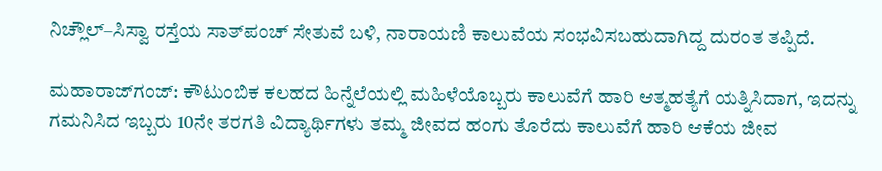ನಿಚ್ಲೌಲ್–ಸಿಸ್ವಾ ರಸ್ತೆಯ ಸಾತ್‌ಪಂಚ್ ಸೇತುವೆ ಬಳಿ, ನಾರಾಯಣಿ ಕಾಲುವೆಯ ಸಂಭವಿಸಬಹುದಾಗಿದ್ದ ದುರಂತ ತಪ್ಪಿದೆ.

ಮಹಾರಾಜ್‌ಗಂಜ್: ಕೌಟುಂಬಿಕ ಕಲಹದ ಹಿನ್ನೆಲೆಯಲ್ಲಿ ಮಹಿಳೆಯೊಬ್ಬರು ಕಾಲುವೆಗೆ ಹಾರಿ ಆತ್ಮಹತ್ಯೆಗೆ ಯತ್ನಿಸಿದಾಗ, ಇದನ್ನು ಗಮನಿಸಿದ ಇಬ್ಬರು 10ನೇ ತರಗತಿ ವಿದ್ಯಾರ್ಥಿಗಳು ತಮ್ಮ ಜೀವದ ಹಂಗು ತೊರೆದು ಕಾಲುವೆಗೆ ಹಾರಿ ಆಕೆಯ ಜೀವ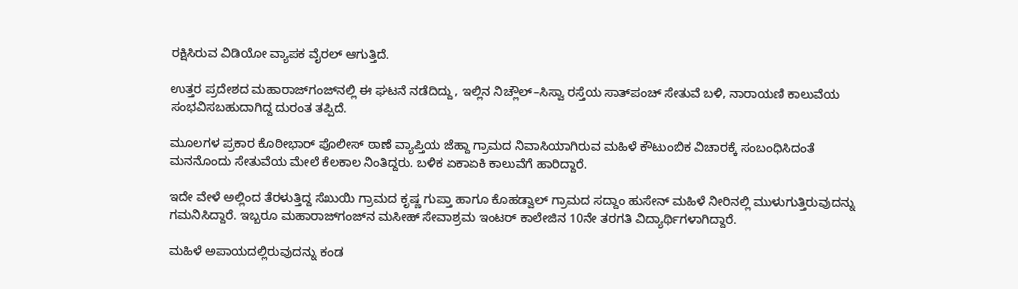ರಕ್ಷಿಸಿರುವ ವಿಡಿಯೋ ವ್ಯಾಪಕ ವೈರಲ್ ಆಗುತ್ತಿದೆ.

ಉತ್ತರ ಪ್ರದೇಶದ ಮಹಾರಾಜ್‌ಗಂಜ್‌ನಲ್ಲಿ ಈ ಘಟನೆ ನಡೆದಿದ್ದು, ಇಲ್ಲಿನ ನಿಚ್ಲೌಲ್–ಸಿಸ್ವಾ ರಸ್ತೆಯ ಸಾತ್‌ಪಂಚ್ ಸೇತುವೆ ಬಳಿ, ನಾರಾಯಣಿ ಕಾಲುವೆಯ ಸಂಭವಿಸಬಹುದಾಗಿದ್ದ ದುರಂತ ತಪ್ಪಿದೆ.

ಮೂಲಗಳ ಪ್ರಕಾರ ಕೊಠೀಭಾರ್ ಪೊಲೀಸ್ ಠಾಣೆ ವ್ಯಾಪ್ತಿಯ ಜೆಹ್ದಾ ಗ್ರಾಮದ ನಿವಾಸಿಯಾಗಿರುವ ಮಹಿಳೆ ಕೌಟುಂಬಿಕ ವಿಚಾರಕ್ಕೆ ಸಂಬಂಧಿಸಿದಂತೆ ಮನನೊಂದು ಸೇತುವೆಯ ಮೇಲೆ ಕೆಲಕಾಲ ನಿಂತಿದ್ದರು. ಬಳಿಕ ಏಕಾಏಕಿ ಕಾಲುವೆಗೆ ಹಾರಿದ್ದಾರೆ.

ಇದೇ ವೇಳೆ ಅಲ್ಲಿಂದ ತೆರಳುತ್ತಿದ್ದ ಸೆಖುಯಿ ಗ್ರಾಮದ ಕೃಷ್ಣ ಗುಪ್ತಾ ಹಾಗೂ ಕೊಹಡ್ವಾಲ್ ಗ್ರಾಮದ ಸದ್ದಾಂ ಹುಸೇನ್ ಮಹಿಳೆ ನೀರಿನಲ್ಲಿ ಮುಳುಗುತ್ತಿರುವುದನ್ನು ಗಮನಿಸಿದ್ದಾರೆ. ಇಬ್ಬರೂ ಮಹಾರಾಜ್‌ಗಂಜ್‌ನ ಮಸೀಹ್ ಸೇವಾಶ್ರಮ ಇಂಟರ್ ಕಾಲೇಜಿನ 10ನೇ ತರಗತಿ ವಿದ್ಯಾರ್ಥಿಗಳಾಗಿದ್ದಾರೆ.

ಮಹಿಳೆ ಅಪಾಯದಲ್ಲಿರುವುದನ್ನು ಕಂಡ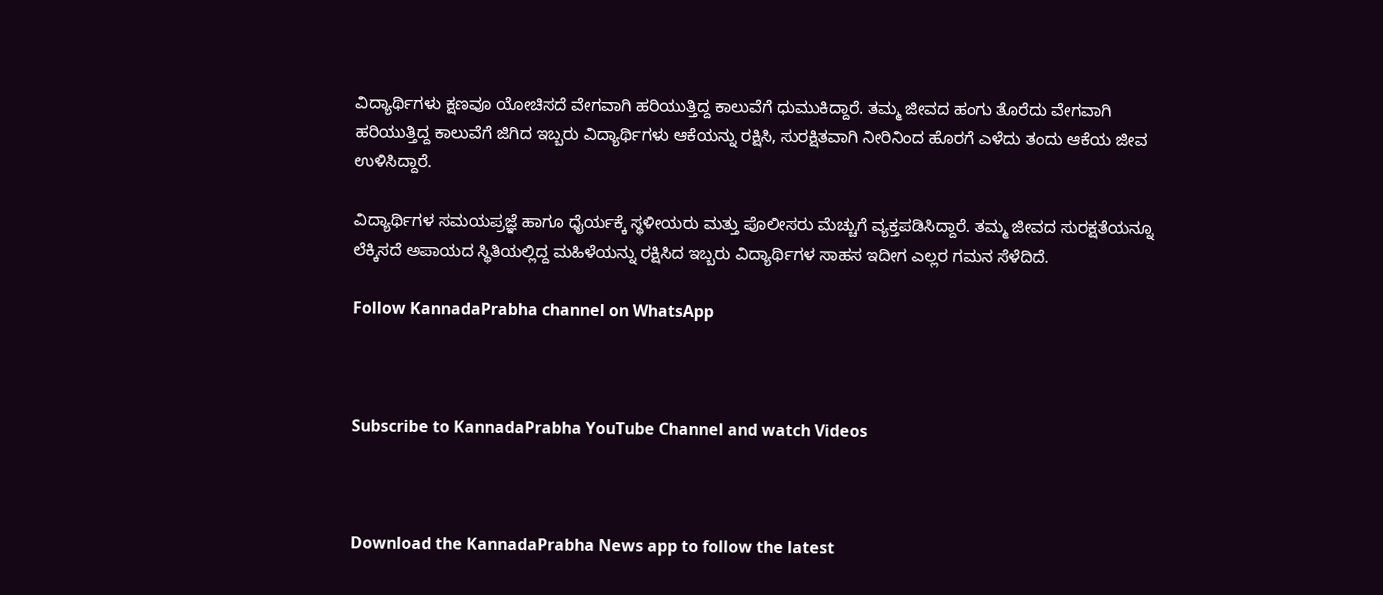ವಿದ್ಯಾರ್ಥಿಗಳು ಕ್ಷಣವೂ ಯೋಚಿಸದೆ ವೇಗವಾಗಿ ಹರಿಯುತ್ತಿದ್ದ ಕಾಲುವೆಗೆ ಧುಮುಕಿದ್ದಾರೆ. ತಮ್ಮ ಜೀವದ ಹಂಗು ತೊರೆದು ವೇಗವಾಗಿ ಹರಿಯುತ್ತಿದ್ದ ಕಾಲುವೆಗೆ ಜಿಗಿದ ಇಬ್ಬರು ವಿದ್ಯಾರ್ಥಿಗಳು ಆಕೆಯನ್ನು ರಕ್ಷಿಸಿ, ಸುರಕ್ಷಿತವಾಗಿ ನೀರಿನಿಂದ ಹೊರಗೆ ಎಳೆದು ತಂದು ಆಕೆಯ ಜೀವ ಉಳಿಸಿದ್ದಾರೆ.

ವಿದ್ಯಾರ್ಥಿಗಳ ಸಮಯಪ್ರಜ್ಞೆ ಹಾಗೂ ಧೈರ್ಯಕ್ಕೆ ಸ್ಥಳೀಯರು ಮತ್ತು ಪೊಲೀಸರು ಮೆಚ್ಚುಗೆ ವ್ಯಕ್ತಪಡಿಸಿದ್ದಾರೆ. ತಮ್ಮ ಜೀವದ ಸುರಕ್ಷತೆಯನ್ನೂ ಲೆಕ್ಕಿಸದೆ ಅಪಾಯದ ಸ್ಥಿತಿಯಲ್ಲಿದ್ದ ಮಹಿಳೆಯನ್ನು ರಕ್ಷಿಸಿದ ಇಬ್ಬರು ವಿದ್ಯಾರ್ಥಿಗಳ ಸಾಹಸ ಇದೀಗ ಎಲ್ಲರ ಗಮನ ಸೆಳೆದಿದೆ.

Follow KannadaPrabha channel on WhatsApp



Subscribe to KannadaPrabha YouTube Channel and watch Videos



Download the KannadaPrabha News app to follow the latest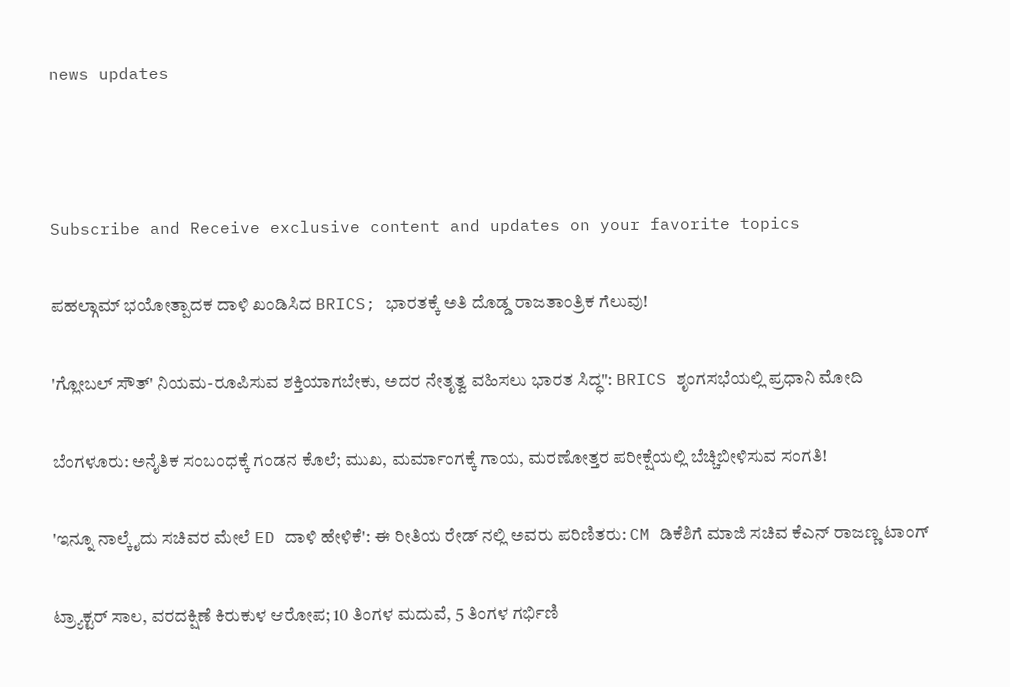news updates



Subscribe and Receive exclusive content and updates on your favorite topics

ಪಹಲ್ಗಾಮ್ ಭಯೋತ್ಪಾದಕ ದಾಳಿ ಖಂಡಿಸಿದ BRICS; ಭಾರತಕ್ಕೆ ಅತಿ ದೊಡ್ಡ ರಾಜತಾಂತ್ರಿಕ ಗೆಲುವು!

'ಗ್ಲೋಬಲ್ ಸೌತ್' ನಿಯಮ-ರೂಪಿಸುವ ಶಕ್ತಿಯಾಗಬೇಕು, ಅದರ ನೇತೃತ್ವ ವಹಿಸಲು ಭಾರತ ಸಿದ್ಧ": BRICS ಶೃಂಗಸಭೆಯಲ್ಲಿ ಪ್ರಧಾನಿ ಮೋದಿ

ಬೆಂಗಳೂರು: ಅನೈತಿಕ ಸಂಬಂಧಕ್ಕೆ ಗಂಡನ ಕೊಲೆ; ಮುಖ, ಮರ್ಮಾಂಗಕ್ಕೆ ಗಾಯ, ಮರಣೋತ್ತರ ಪರೀಕ್ಷೆಯಲ್ಲಿ ಬೆಚ್ಚಿಬೀಳಿಸುವ ಸಂಗತಿ!

'ಇನ್ನೂ ನಾಲ್ಕೈದು ಸಚಿವರ ಮೇಲೆ ED ದಾಳಿ ಹೇಳಿಕೆ': ಈ ರೀತಿಯ ರೇಡ್ ನಲ್ಲಿ ಅವರು ಪರಿಣಿತರು: CM ಡಿಕೆಶಿಗೆ ಮಾಜಿ ಸಚಿವ ಕೆಎನ್ ರಾಜಣ್ಣ ಟಾಂಗ್

ಟ್ರ್ಯಾಕ್ಟರ್‌ ಸಾಲ, ವರದಕ್ಷಿಣೆ ಕಿರುಕುಳ ಆರೋಪ; 10 ತಿಂಗಳ ಮದುವೆ, 5 ತಿಂಗಳ ಗರ್ಭಿಣಿ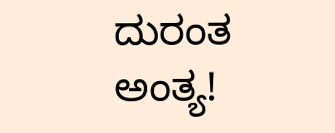ದುರಂತ ಅಂತ್ಯ!